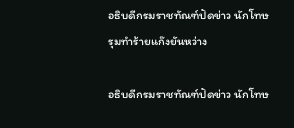อธิบดีกรมราชทัณฑ์ปัดข่าว นักโทษรุมทำร้ายแก๊งยันหว่าง

อธิบดีกรมราชทัณฑ์ปัดข่าว นักโทษ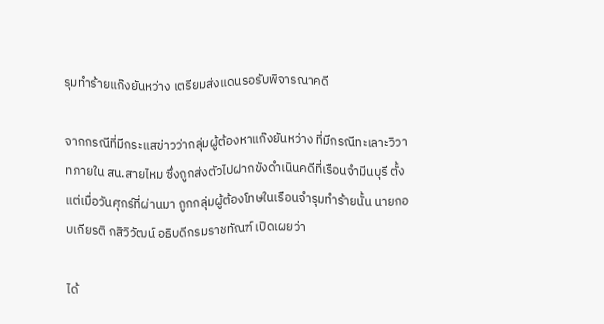รุมทำร้ายแก๊งยันหว่าง เตรียมส่งแดนรอรับพิจารณาคดี

จากกรณีที่มีกระแสข่าวว่ากลุ่มผู้ต้องหาแก๊งยันหว่าง ที่มีกรณีทะเลาะวิวาทภายใน สน.สายไหม ซึ่งถูกส่งตัวไปฝากขังดำเนินคดีที่เรือนจำมีนบุรี ตั้งแต่เมื่อวันศุกร์ที่ผ่านมา ถูกกลุ่มผู้ต้องโทษในเรือนจำรุมทำร้ายนั้น นายกอบเกียรติ กสิวิวัฒน์ อธิบดีกรมราชทัณฑ์ เปิดเผยว่า

ได้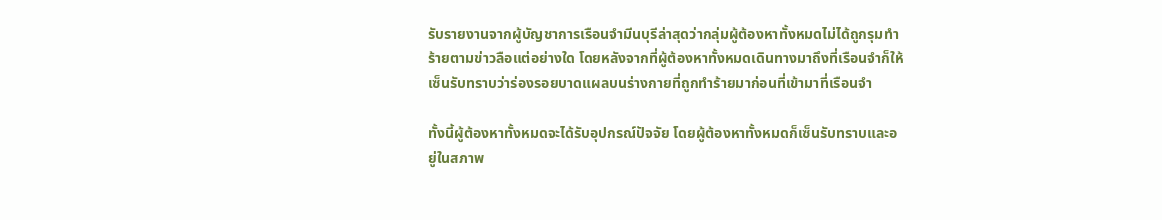รับรายงานจากผู้บัญชาการเรือนจำมีนบุรีล่าสุดว่ากลุ่มผู้ต้องหาทั้งหมดไม่ได้ถูกรุมทำร้ายตามข่าวลือแต่อย่างใด โดยหลังจากที่ผู้ต้องหาทั้งหมดเดินทางมาถึงที่เรือนจำก็ให้เซ็นรับทราบว่าร่องรอยบาดแผลบนร่างกายที่ถูกทำร้ายมาก่อนที่เข้ามาที่เรือนจำ

ทั้งนี้ผู้ต้องหาทั้งหมดจะได้รับอุปกรณ์ปัจจัย โดยผู้ต้องหาทั้งหมดก็เซ็นรับทราบและอยู่ในสภาพ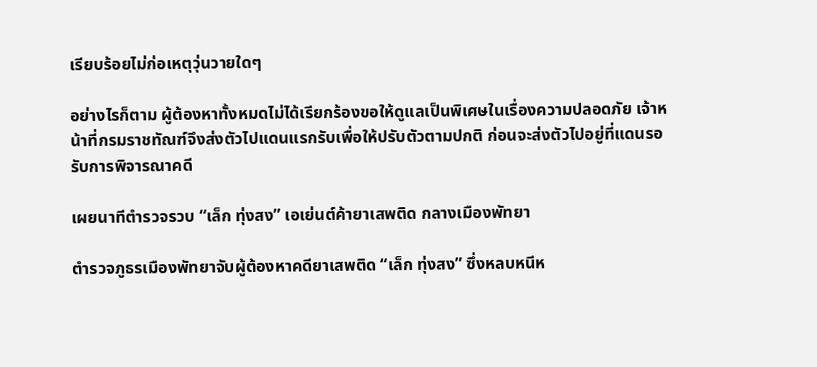เรียบร้อยไม่ก่อเหตุวุ่นวายใดๆ

อย่างไรก็ตาม ผู้ต้องหาทั้งหมดไม่ได้เรียกร้องขอให้ดูแลเป็นพิเศษในเรื่องความปลอดภัย เจ้าหน้าที่กรมราชทัณฑ์จึงส่งตัวไปแดนแรกรับเพื่อให้ปรับตัวตามปกติ ก่อนจะส่งตัวไปอยู่ที่แดนรอรับการพิจารณาคดี

เผยนาทีตำรวจรวบ “เล็ก ทุ่งสง” เอเย่นต์ค้ายาเสพติด กลางเมืองพัทยา

ตำรวจภูธรเมืองพัทยาจับผู้ต้องหาคดียาเสพติด “เล็ก ทุ่งสง” ซึ่งหลบหนีห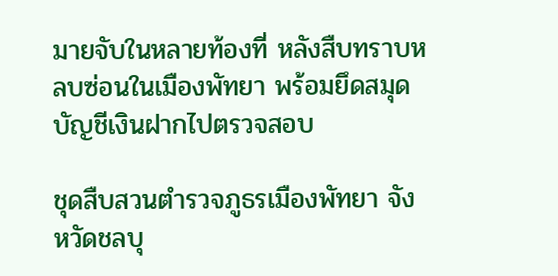มายจับในหลายท้องที่ หลังสืบทราบหลบซ่อนในเมืองพัทยา พร้อมยึดสมุดบัญชีเงินฝากไปตรวจสอบ

ชุดสืบสวนตำรวจภูธรเมืองพัทยา จังหวัดชลบุ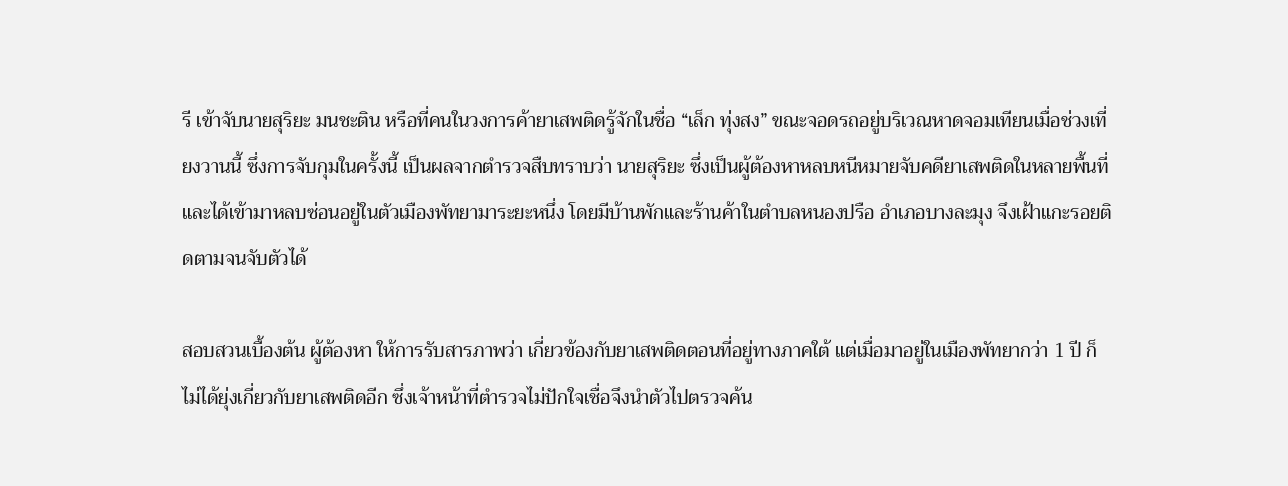รี เข้าจับนายสุริยะ มนชะติน หรือที่คนในวงการค้ายาเสพติดรู้จักในชื่อ “เล็ก ทุ่งสง” ขณะจอดรถอยู่บริเวณหาดจอมเทียนเมื่อช่วงเที่ยงวานนี้ ซึ่งการจับกุมในครั้งนี้ เป็นผลจากตำรวจสืบทราบว่า นายสุริยะ ซึ่งเป็นผู้ต้องหาหลบหนีหมายจับคดียาเสพติดในหลายพื้นที่ และได้เข้ามาหลบซ่อนอยู่ในตัวเมืองพัทยามาระยะหนึ่ง โดยมีบ้านพักและร้านค้าในตำบลหนองปรือ อำเภอบางละมุง จึงเฝ้าแกะรอยติดตามจนจับตัวได้

สอบสวนเบื้องต้น ผู้ต้องหา ให้การรับสารภาพว่า เกี่ยวข้องกับยาเสพติดตอนที่อยู่ทางภาคใต้ แต่เมื่อมาอยู่ในเมืองพัทยากว่า 1 ปี ก็ไม่ได้ยุ่งเกี่ยวกับยาเสพติดอีก ซึ่งเจ้าหน้าที่ตำรวจไม่ปักใจเชื่อจึงนำตัวไปตรวจค้น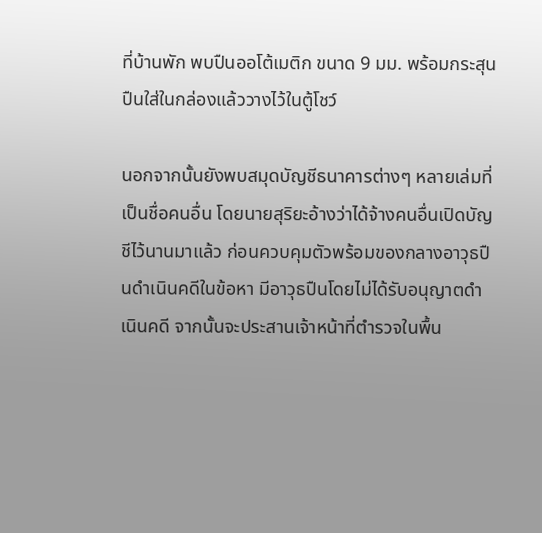ที่บ้านพัก พบปืนออโต้เมติก ขนาด 9 มม. พร้อมกระสุนปืนใส่ในกล่องแล้ววางไว้ในตู้โชว์

นอกจากนั้นยังพบสมุดบัญชีธนาคารต่างๆ หลายเล่มที่เป็นชื่อคนอื่น โดยนายสุริยะอ้างว่าได้จ้างคนอื่นเปิดบัญชีไว้นานมาแล้ว ก่อนควบคุมตัวพร้อมของกลางอาวุธปืนดำเนินคดีในข้อหา มีอาวุธปืนโดยไม่ได้รับอนุญาตดำเนินคดี จากนั้นจะประสานเจ้าหน้าที่ตำรวจในพื้น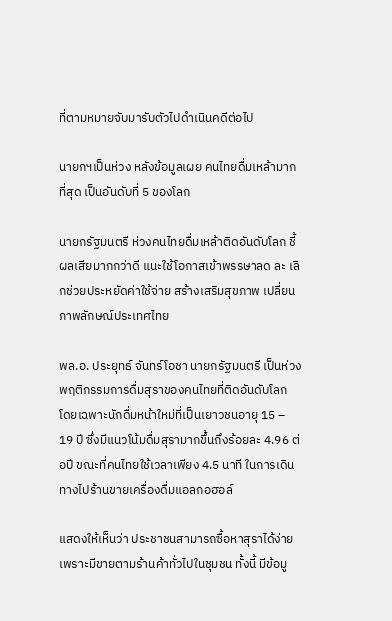ที่ตามหมายจับมารับตัวไปดำเนินคดีต่อไป

นายกฯเป็นห่วง หลังข้อมูลเผย คนไทยดื่มเหล้ามากที่สุด เป็นอันดับที่ 5 ของโลก

นายกรัฐมนตรี ห่วงคนไทยดื่มเหล้าติดอันดับโลก ชี้ผลเสียมากกว่าดี แนะใช้โอกาสเข้าพรรษาลด ละ เลิกช่วยประหยัดค่าใช้จ่าย สร้างเสริมสุขภาพ เปลี่ยนภาพลักษณ์ประเทศไทย

พล.อ. ประยุทธ์ จันทร์โอชา นายกรัฐมนตรี เป็นห่วงพฤติกรรมการดื่มสุราของคนไทยที่ติดอันดับโลก โดยเฉพาะนักดื่มหน้าใหม่ที่เป็นเยาวชนอายุ 15 – 19 ปี ซึ่งมีแนวโน้มดื่มสุรามากขึ้นถึงร้อยละ 4.96 ต่อปี ขณะที่คนไทยใช้เวลาเพียง 4.5 นาที ในการเดินทางไปร้านขายเครื่องดื่มแอลกอฮอล์

แสดงให้เห็นว่า ประชาชนสามารถซื้อหาสุราได้ง่าย เพราะมีขายตามร้านค้าทั่วไปในชุมชน ทั้งนี้ มีข้อมู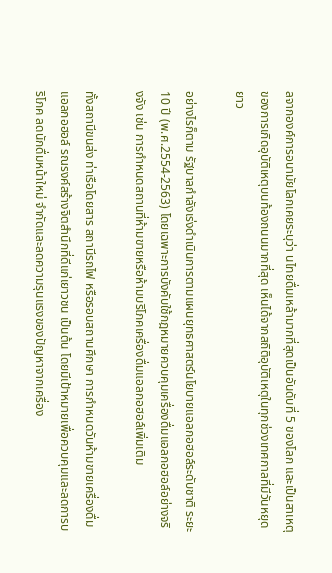ลจากองค์การอนามัยโลกเคยระบุว่า นไทยดื่มเหล้ามากที่สุดเป็นอันดับที่ 5 ของโลก และเป็นสาเหตุของการเกิดอุบัติเหตุบนท้องถนนมากที่สุด เห็นได้จากสถิติอุบัติเหตุในทุกช่วงเทศกาลที่มีวันหยุดยาว

อย่างไรก็ตาม รัฐบาลกำลังเร่งดำเนินการตามแผนยุทธศาสตร์นโยบายแอลกอฮอล์ระดับชาติ ระยะ 10 ปี (พ.ศ.2554-2563) โดยเฉพาะการบังคับใช้กฎหมายควบคุมเครื่องดื่มแอลกอฮอล์อย่างจริงจัง เช่น การกำหนดสถานที่ห้ามขายหรือห้ามบริโภคเครื่องดื่มแอลกอฮอล์เพิ่มเติม

ทั้งสถานีขนส่ง ท่าเรือโดยสาร สถานีรถไฟ หรือรอบสถานศึกษา การกำหนดวันห้ามขายเครื่องดื่มแอลกอฮอล์ รณรงค์สร้างจิตสำนึกที่ดีแก่เยาวชน เป็นต้น โดยมีเป้าหมายเพื่อควบคุมและลดการบริโภค ลดนักดื่มหน้าใหม่ จำกัดและลดความรุนแรงของปัญหาจากเครื่อง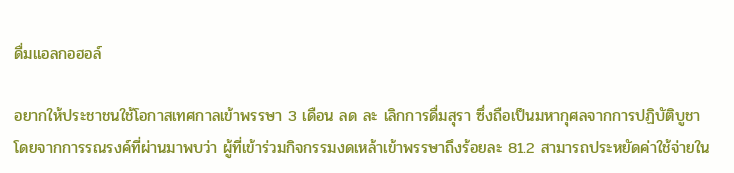ดื่มแอลกอฮอล์

อยากให้ประชาชนใช้โอกาสเทศกาลเข้าพรรษา 3 เดือน ลด ละ เลิกการดื่มสุรา ซึ่งถือเป็นมหากุศลจากการปฏิบัติบูชา โดยจากการรณรงค์ที่ผ่านมาพบว่า ผู้ที่เข้าร่วมกิจกรรมงดเหล้าเข้าพรรษาถึงร้อยละ 81.2 สามารถประหยัดค่าใช้จ่ายใน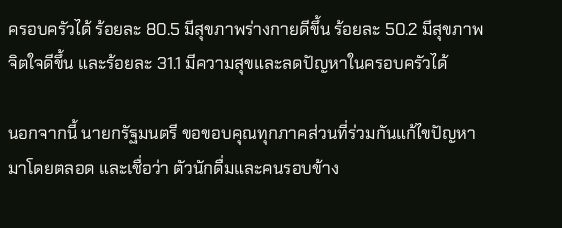ครอบครัวได้ ร้อยละ 80.5 มีสุขภาพร่างกายดีขึ้น ร้อยละ 50.2 มีสุขภาพจิตใจดีขึ้น และร้อยละ 31.1 มีความสุขและลดปัญหาในครอบครัวได้

นอกจากนี้ นายกรัฐมนตรี ขอขอบคุณทุกภาคส่วนที่ร่วมกันแก้ไขปัญหามาโดยตลอด และเชื่อว่า ตัวนักดื่มและคนรอบข้าง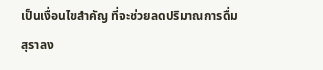เป็นเงื่อนไขสำคัญ ที่จะช่วยลดปริมาณการดื่มสุราลง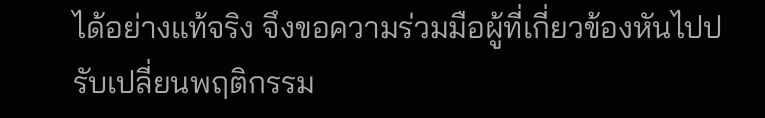ได้อย่างแท้จริง จึงขอความร่วมมือผู้ที่เกี่ยวข้องหันไปปรับเปลี่ยนพฤติกรรม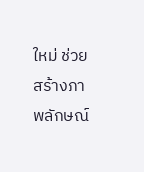ใหม่ ช่วยสร้างภาพลักษณ์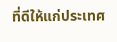ที่ดีให้แก่ประเทศ